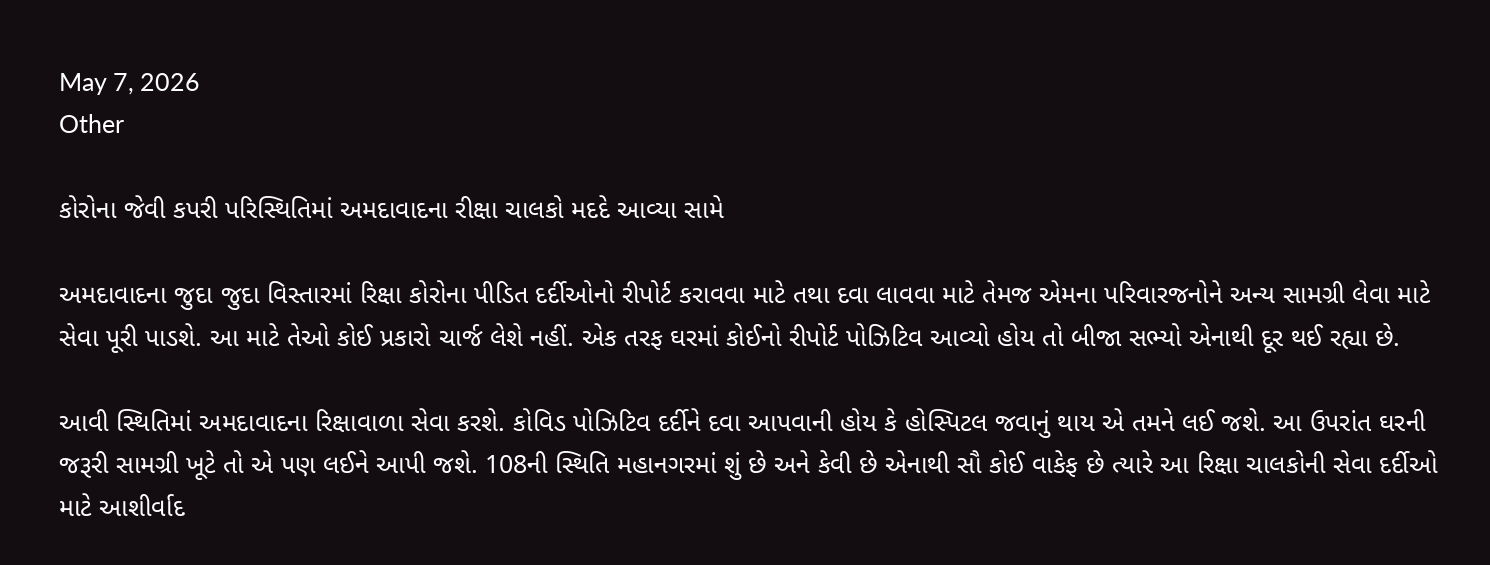May 7, 2026
Other

કોરોના જેવી કપરી પરિસ્થિતિમાં અમદાવાદના રીક્ષા ચાલકો મદદે આવ્યા સામે

અમદાવાદના જુદા જુદા વિસ્તારમાં રિક્ષા કોરોના પીડિત દર્દીઓનો રીપોર્ટ કરાવવા માટે તથા દવા લાવવા માટે તેમજ એમના પરિવારજનોને અન્ય સામગ્રી લેવા માટે સેવા પૂરી પાડશે. આ માટે તેઓ કોઈ પ્રકારો ચાર્જ લેશે નહીં. એક તરફ ઘરમાં કોઈનો રીપોર્ટ પોઝિટિવ આવ્યો હોય તો બીજા સભ્યો એનાથી દૂર થઈ રહ્યા છે.

આવી સ્થિતિમાં અમદાવાદના રિક્ષાવાળા સેવા કરશે. કોવિડ પોઝિટિવ દર્દીને દવા આપવાની હોય કે હોસ્પિટલ જવાનું થાય એ તમને લઈ જશે. આ ઉપરાંત ઘરની જરૂરી સામગ્રી ખૂટે તો એ પણ લઈને આપી જશે. 108ની સ્થિતિ મહાનગરમાં શું છે અને કેવી છે એનાથી સૌ કોઈ વાકેફ છે ત્યારે આ રિક્ષા ચાલકોની સેવા દર્દીઓ માટે આશીર્વાદ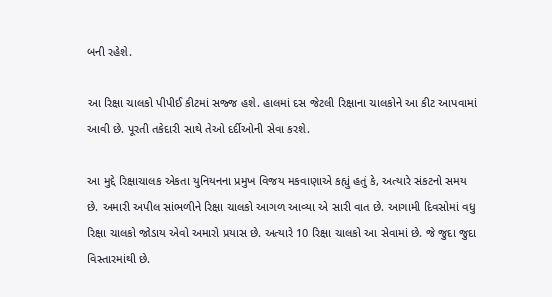બની રહેશે.

આ રિક્ષા ચાલકો પીપીઈ કીટમાં સજ્જ હશે. હાલમાં દસ જેટલી રિક્ષાના ચાલકોને આ કીટ આપવામાં આવી છે. પૂરતી તકેદારી સાથે તેઓ દર્દીઓની સેવા કરશે.

આ મુદ્દે રિક્ષાચાલક એકતા યુનિયનના પ્રમુખ વિજય મકવાણાએ કહ્યું હતું કે, અત્યારે સંકટનો સમય છે. અમારી અપીલ સાંભળીને રિક્ષા ચાલકો આગળ આવ્યા એ સારી વાત છે. આગામી દિવસોમાં વધુ રિક્ષા ચાલકો જોડાય એવો અમારો પ્રયાસ છે. અત્યારે 10 રિક્ષા ચાલકો આ સેવામાં છે. જે જુદા જુદા વિસ્તારમાંથી છે.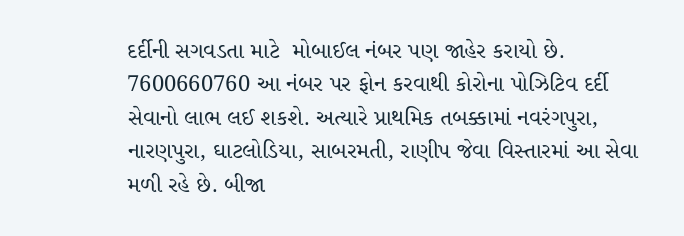દર્દીની સગવડતા માટે  મોબાઈલ નંબર પણ જાહેર કરાયો છે. 7600660760 આ નંબર પર ફોન કરવાથી કોરોના પોઝિટિવ દર્દી સેવાનો લાભ લઈ શકશે. અત્યારે પ્રાથમિક તબક્કામાં નવરંગપુરા, નારણપુરા, ઘાટલોડિયા, સાબરમતી, રાણીપ જેવા વિસ્તારમાં આ સેવા મળી રહે છે. બીજા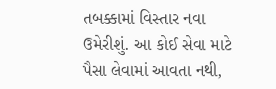તબક્કામાં વિસ્તાર નવા ઉમેરીશું. આ કોઈ સેવા માટે પૈસા લેવામાં આવતા નથી,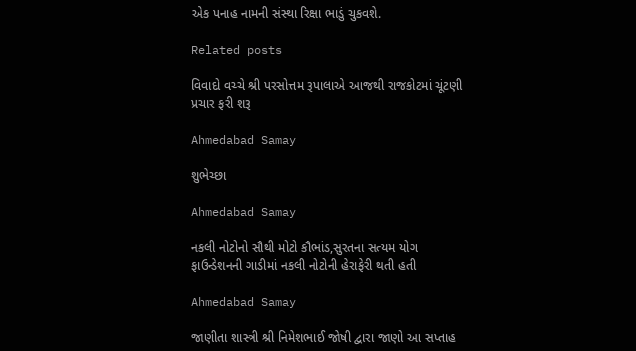એક પનાહ નામની સંસ્થા રિક્ષા ભાડું ચુકવશે.

Related posts

વિવાદો વચ્ચે શ્રી પરસોત્તમ રૂપાલાએ આજથી રાજકોટમાં ચૂંટણી પ્રચાર ફરી શરૂ

Ahmedabad Samay

શુભેચ્છા

Ahmedabad Samay

નકલી નોટોનો સૌથી મોટો કૌભાંડ,સુરતના સત્‍યમ યોગ ફાઉન્‍ડેશનની ગાડીમાં નકલી નોટોની હેરાફેરી થતી હતી

Ahmedabad Samay

જાણીતા શાસ્ત્રી શ્રી નિમેશભાઈ જોષી દ્વારા જાણો આ સપ્તાહ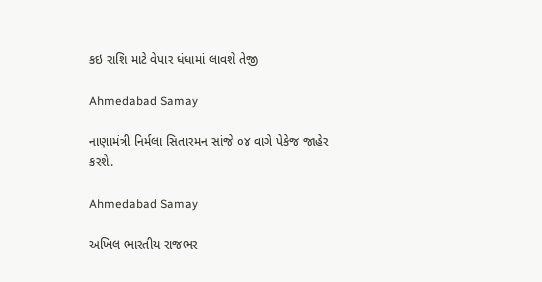કઇ રાશિ માટે વેપાર ધંધામાં લાવશે તેજી

Ahmedabad Samay

નાણામંત્રી નિર્મલા સિતારમન સાંજે ૦૪ વાગે પેકેજ જાહેર કરશે.

Ahmedabad Samay

અખિલ ભારતીય રાજભર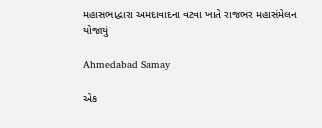મહાસભાદ્વારા અમદાવાદના વટવા ખાતે રાજભર મહાસંમેલન યોજાયું

Ahmedabad Samay

એક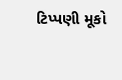ટિપ્પણી મૂકો